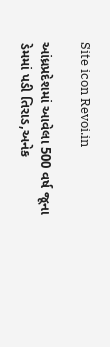Site icon Revoi.in

આંધ્રપ્રદેશમાં આવેલા 500 વર્ષ જૂના ડેમમાં પડી તિરાડ,અનેક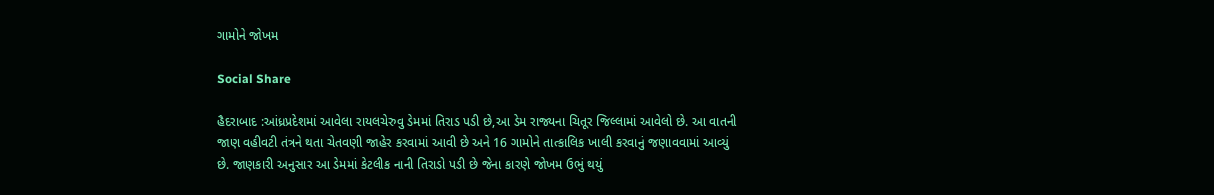ગામોને જોખમ

Social Share

હૈદરાબાદ :આંધ્રપ્રદેશમાં આવેલા રાયલચેરુવુ ડેમમાં તિરાડ પડી છે,આ ડેમ રાજ્યના ચિતૂર જિલ્લામાં આવેલો છે. આ વાતની જાણ વહીવટી તંત્રને થતા ચેતવણી જાહેર કરવામાં આવી છે અને 16 ગામોને તાત્કાલિક ખાલી કરવાનું જણાવવામાં આવ્યું છે. જાણકારી અનુસાર આ ડેમમાં કેટલીક નાની તિરાડો પડી છે જેના કારણે જોખમ ઉભું થયું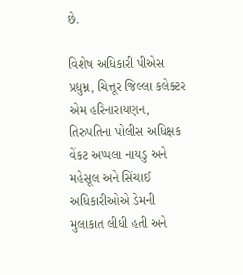છે.

વિશેષ અધિકારી પીએસ પ્રદ્યુમ્ન, ચિત્તૂર જિલ્લા કલેક્ટર એમ હરિનારાયણન, તિરુપતિના પોલીસ અધિક્ષક વેંકટ અપ્પલા નાયડુ અને મહેસૂલ અને સિંચાઈ અધિકારીઓએ ડેમની મુલાકાત લીધી હતી અને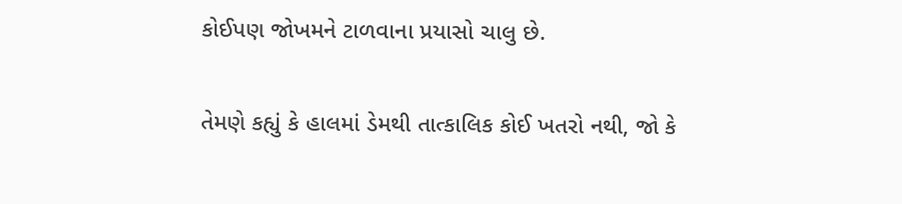કોઈપણ જોખમને ટાળવાના પ્રયાસો ચાલુ છે.

તેમણે કહ્યું કે હાલમાં ડેમથી તાત્કાલિક કોઈ ખતરો નથી, જો કે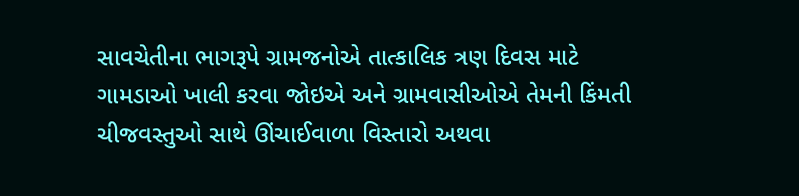સાવચેતીના ભાગરૂપે ગ્રામજનોએ તાત્કાલિક ત્રણ દિવસ માટે ગામડાઓ ખાલી કરવા જોઇએ અને ગ્રામવાસીઓએ તેમની કિંમતી ચીજવસ્તુઓ સાથે ઊંચાઈવાળા વિસ્તારો અથવા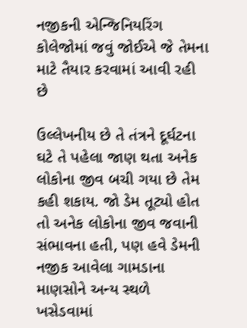નજીકની એન્જિનિયરિંગ કોલેજોમાં જવું જોઈએ જે તેમના માટે તૈયાર કરવામાં આવી રહી છે

ઉલ્લેખનીય છે તે તંત્રને દૂર્ઘટના ઘટે તે પહેલા જાણ થતા અનેક લોકોના જીવ બચી ગયા છે તેમ કહી શકાય. જો ડેમ તૂટ્યો હોત તો અનેક લોકોના જીવ જવાની સંભાવના હતી, પણ હવે ડેમની નજીક આવેલા ગામડાના માણસોને અન્ય સ્થળે ખસેડવામાં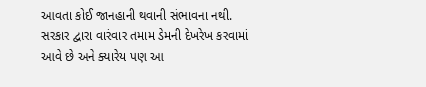આવતા કોઈ જાનહાની થવાની સંભાવના નથી. સરકાર દ્વારા વારંવાર તમામ ડેમની દેખરેખ કરવામાં આવે છે અને ક્યારેય પણ આ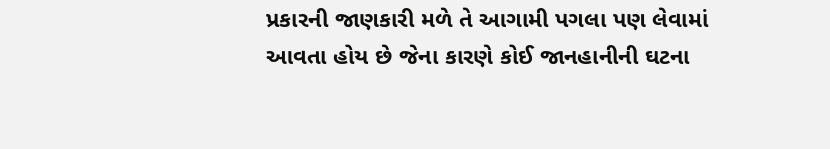પ્રકારની જાણકારી મળે તે આગામી પગલા પણ લેવામાં આવતા હોય છે જેના કારણે કોઈ જાનહાનીની ઘટના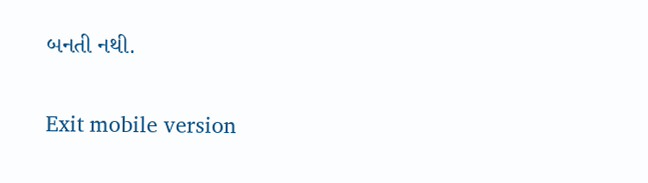બનતી નથી.

Exit mobile version